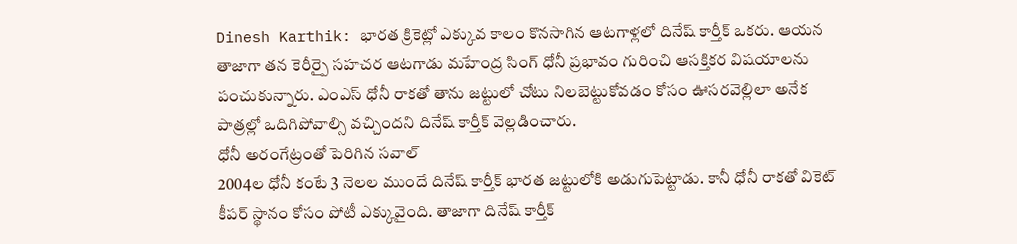Dinesh Karthik: భారత క్రికెట్లో ఎక్కువ కాలం కొనసాగిన ఆటగాళ్లలో దినేష్ కార్తీక్ ఒకరు. ఆయన తాజాగా తన కెరీర్పై సహచర ఆటగాడు మహేంద్ర సింగ్ ధోనీ ప్రభావం గురించి ఆసక్తికర విషయాలను పంచుకున్నారు. ఎంఎస్ ధోనీ రాకతో తాను జట్టులో చోటు నిలబెట్టుకోవడం కోసం ఊసరవెల్లిలా అనేక పాత్రల్లో ఒదిగిపోవాల్సి వచ్చిందని దినేష్ కార్తీక్ వెల్లడించారు.
ధోనీ అరంగేట్రంతో పెరిగిన సవాల్
2004ల ధోనీ కంటే 3 నెలల ముందే దినేష్ కార్తీక్ భారత జట్టులోకి అడుగుపెట్టాడు. కానీ ధోనీ రాకతో వికెట్ కీపర్ స్థానం కోసం పోటీ ఎక్కువైంది. తాజాగా దినేష్ కార్తీక్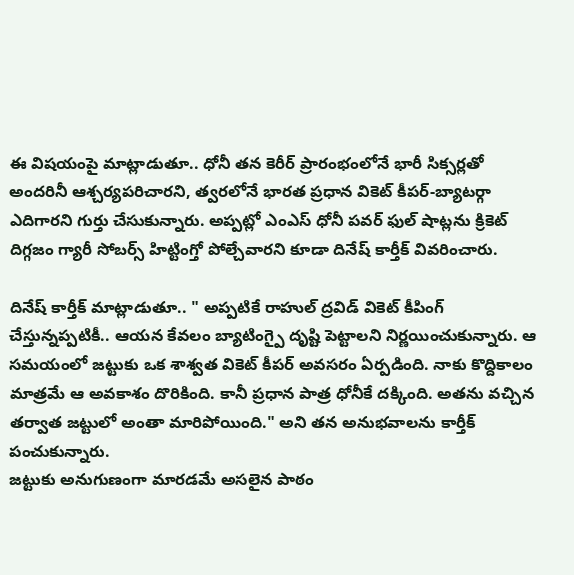ఈ విషయంపై మాట్లాడుతూ.. ధోనీ తన కెరీర్ ప్రారంభంలోనే భారీ సిక్సర్లతో అందరినీ ఆశ్చర్యపరిచారని, త్వరలోనే భారత ప్రధాన వికెట్ కీపర్-బ్యాటర్గా ఎదిగారని గుర్తు చేసుకున్నారు. అప్పట్లో ఎంఎస్ ధోనీ పవర్ ఫుల్ షాట్లను క్రికెట్ దిగ్గజం గ్యారీ సోబర్స్ హిట్టింగ్తో పోల్చేవారని కూడా దినేష్ కార్తీక్ వివరించారు.

దినేష్ కార్తీక్ మాట్లాడుతూ.. " అప్పటికే రాహుల్ ద్రవిడ్ వికెట్ కీపింగ్ చేస్తున్నప్పటికీ.. ఆయన కేవలం బ్యాటింగ్పై దృష్టి పెట్టాలని నిర్ణయించుకున్నారు. ఆ సమయంలో జట్టుకు ఒక శాశ్వత వికెట్ కీపర్ అవసరం ఏర్పడింది. నాకు కొద్దికాలం మాత్రమే ఆ అవకాశం దొరికింది. కానీ ప్రధాన పాత్ర ధోనీకే దక్కింది. అతను వచ్చిన తర్వాత జట్టులో అంతా మారిపోయింది." అని తన అనుభవాలను కార్తీక్ పంచుకున్నారు.
జట్టుకు అనుగుణంగా మారడమే అసలైన పాఠం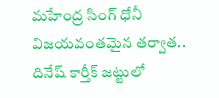మహేంద్ర సింగ్ ధోనీ విజయవంతమైన తర్వాత.. దినేష్ కార్తీక్ జట్టులో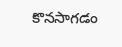కొనసాగడం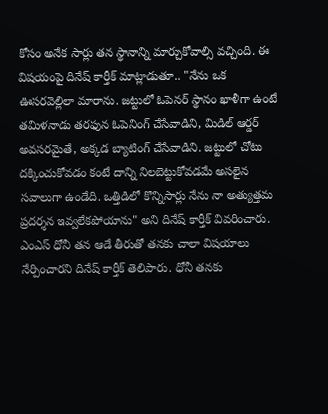కోసం అనేక సార్లు తన స్థానాన్ని మార్చుకోవాల్సి వచ్చింది. ఈ విషయంపై దినేష్ కార్తీక్ మాట్లాడుతూ.. "నేను ఒక ఊసరవెల్లిలా మారాను. జట్టులో ఓపెనర్ స్థానం ఖాళీగా ఉంటే తమిళనాడు తరఫున ఓపెనింగ్ చేసేవాడిని, మిడిల్ ఆర్డర్ అవసరమైతే, అక్కడ బ్యాటింగ్ చేసేవాడిని. జట్టులో చోటు దక్కించుకోవడం కంటే దాన్ని నిలబెట్టుకోవడమే అసలైన సవాలుగా ఉండేది. ఒత్తిడిలో కొన్నిసార్లు నేను నా అత్యుత్తమ ప్రదర్శన ఇవ్వలేకపోయాను" అని దినేష్ కార్తీక్ వివరించారు.
ఎంఎస్ ధోనీ తన ఆడే తీరుతో తనకు చాలా విషయాలు నేర్పించారని దినేష్ కార్తీక్ తెలిపారు. ధోనీ తనకు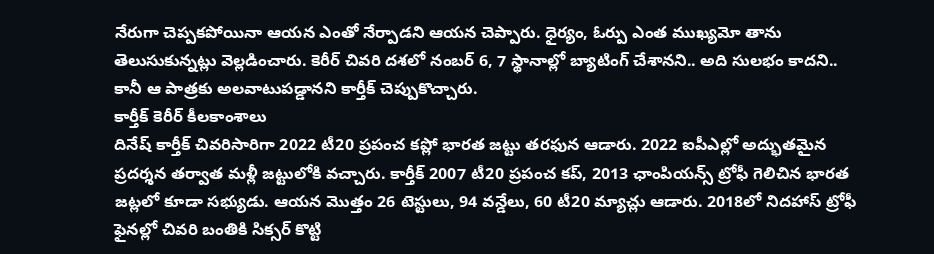నేరుగా చెప్పకపోయినా ఆయన ఎంతో నేర్పాడని ఆయన చెప్పారు. ధైర్యం, ఓర్పు ఎంత ముఖ్యమో తాను తెలుసుకున్నట్లు వెల్లడించారు. కెరీర్ చివరి దశలో నంబర్ 6, 7 స్థానాల్లో బ్యాటింగ్ చేశానని.. అది సులభం కాదని.. కానీ ఆ పాత్రకు అలవాటుపడ్డానని కార్తీక్ చెప్పుకొచ్చారు.
కార్తీక్ కెరీర్ కీలకాంశాలు
దినేష్ కార్తీక్ చివరిసారిగా 2022 టీ20 ప్రపంచ కప్లో భారత జట్టు తరఫున ఆడారు. 2022 ఐపీఎల్లో అద్భుతమైన ప్రదర్శన తర్వాత మళ్లీ జట్టులోకి వచ్చారు. కార్తీక్ 2007 టీ20 ప్రపంచ కప్, 2013 ఛాంపియన్స్ ట్రోఫీ గెలిచిన భారత జట్లలో కూడా సభ్యుడు. ఆయన మొత్తం 26 టెస్టులు, 94 వన్డేలు, 60 టీ20 మ్యాచ్లు ఆడారు. 2018లో నిదహాస్ ట్రోఫీ ఫైనల్లో చివరి బంతికి సిక్సర్ కొట్టి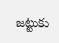జట్టుకు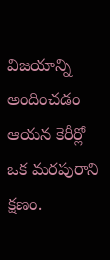విజయాన్ని అందించడం ఆయన కెరీర్లో ఒక మరపురాని క్షణం.